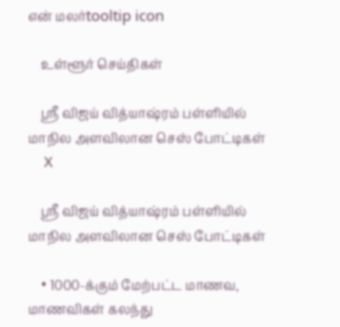என் மலர்tooltip icon

    உள்ளூர் செய்திகள்

    ஸ்ரீ விஜய் வித்யாஷ்ரம் பள்ளியில்  மாநில அளவிலான செஸ் போட்டிகள்
    X

    ஸ்ரீ விஜய் வித்யாஷ்ரம் பள்ளியில் மாநில அளவிலான செஸ் போட்டிகள்

    • 1000-க்கும் மேற்பட்ட மாணவ, மாணவிகள் கலந்து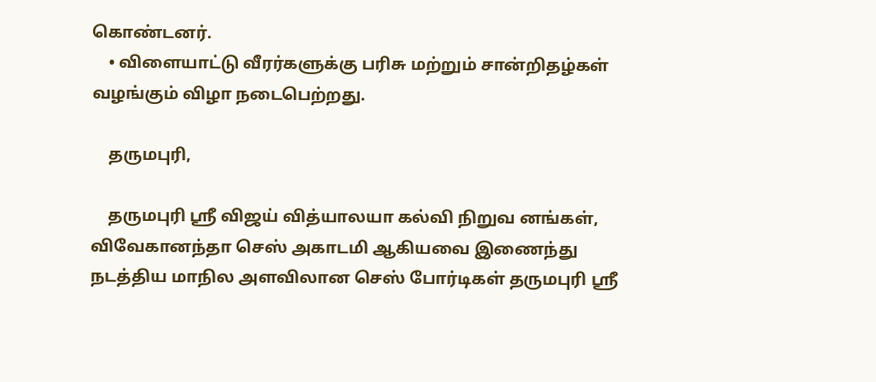கொண்டனர்.
    • விளையாட்டு வீரர்களுக்கு பரிசு மற்றும் சான்றிதழ்கள் வழங்கும் விழா நடைபெற்றது.

    தருமபுரி,

    தருமபுரி ஸ்ரீ விஜய் வித்யாலயா கல்வி நிறுவ னங்கள், விவேகானந்தா செஸ் அகாடமி ஆகியவை இணைந்து நடத்திய மாநில அளவிலான செஸ் போர்டிகள் தருமபுரி ஸ்ரீ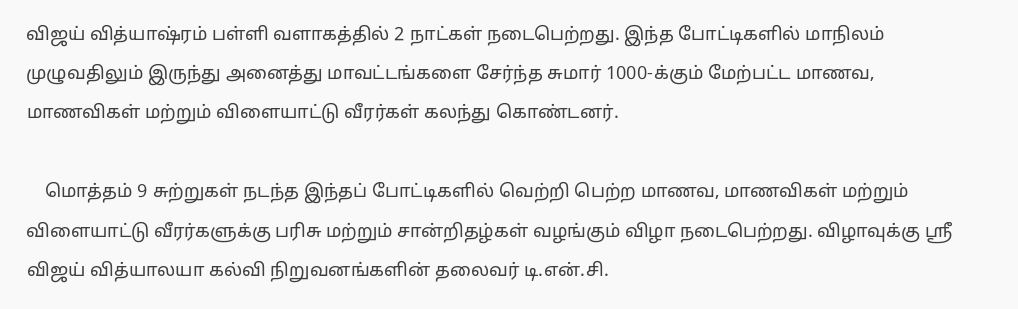விஜய் வித்யாஷ்ரம் பள்ளி வளாகத்தில் 2 நாட்கள் நடைபெற்றது. இந்த போட்டிகளில் மாநிலம் முழுவதிலும் இருந்து அனைத்து மாவட்டங்களை சேர்ந்த சுமார் 1000-க்கும் மேற்பட்ட மாணவ, மாணவிகள் மற்றும் விளையாட்டு வீரர்கள் கலந்து கொண்டனர்.

    மொத்தம் 9 சுற்றுகள் நடந்த இந்தப் போட்டிகளில் வெற்றி பெற்ற மாணவ, மாணவிகள் மற்றும் விளையாட்டு வீரர்களுக்கு பரிசு மற்றும் சான்றிதழ்கள் வழங்கும் விழா நடைபெற்றது. விழாவுக்கு ஸ்ரீ விஜய் வித்யாலயா கல்வி நிறுவனங்களின் தலைவர் டி.என்.சி.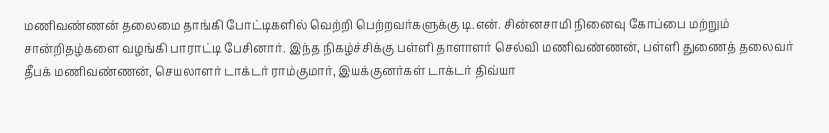மணிவண்ணன் தலைமை தாங்கி போட்டிகளில் வெற்றி பெற்றவர்களுக்கு டி.என். சின்னசாமி நினைவு கோப்பை மற்றும் சான்றிதழ்களை வழங்கி பாராட்டி பேசினார். இந்த நிகழ்ச்சிக்கு பள்ளி தாளாளர் செல்வி மணிவண்ணன், பள்ளி துணைத் தலைவர் தீபக் மணிவண்ணன், செயலாளர் டாக்டர் ராம்குமார், இயக்குனர்கள் டாக்டர் திவ்யா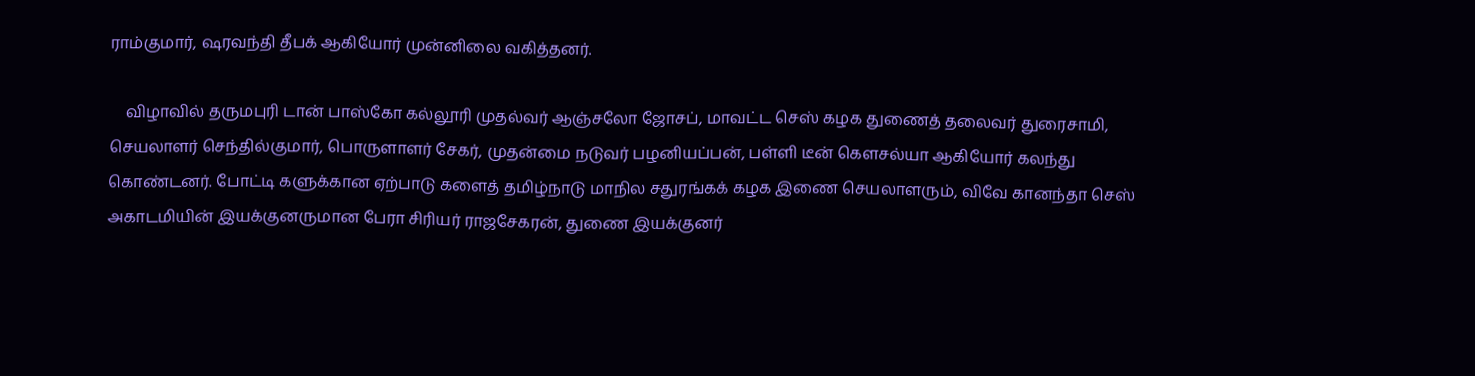ராம்குமார், ஷரவந்தி தீபக் ஆகியோர் முன்னிலை வகித்தனர்.

    விழாவில் தருமபுரி டான் பாஸ்கோ கல்லூரி முதல்வர் ஆஞ்சலோ ஜோசப், மாவட்ட செஸ் கழக துணைத் தலைவர் துரைசாமி, செயலாளர் செந்தில்குமார், பொருளாளர் சேகர், முதன்மை நடுவர் பழனியப்பன், பள்ளி டீன் கௌசல்யா ஆகியோர் கலந்து கொண்டனர். போட்டி களுக்கான ஏற்பாடு களைத் தமிழ்நாடு மாநில சதுரங்கக் கழக இணை செயலாளரும், விவே கானந்தா செஸ் அகாடமியின் இயக்குனருமான பேரா சிரியர் ராஜசேகரன், துணை இயக்குனர்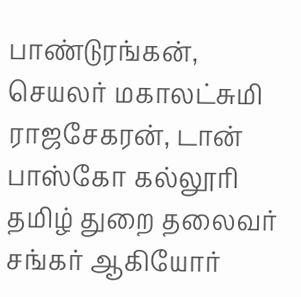பாண்டுரங்கன், செயலர் மகாலட்சுமி ராஜசேகரன், டான் பாஸ்கோ கல்லூரி தமிழ் துறை தலைவர் சங்கர் ஆகியோர்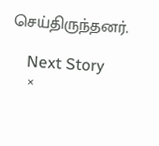செய்திருந்தனர்.

    Next Story
    ×